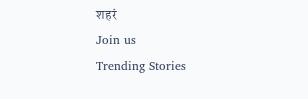शहरं
Join us
Trending Stories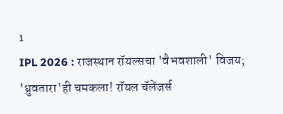1
IPL 2026 : राजस्थान रॉयल्सचा 'वैभवशाली' विजय; 'ध्रुवतारा'ही चमकला! रॉयल चॅलेंजर्स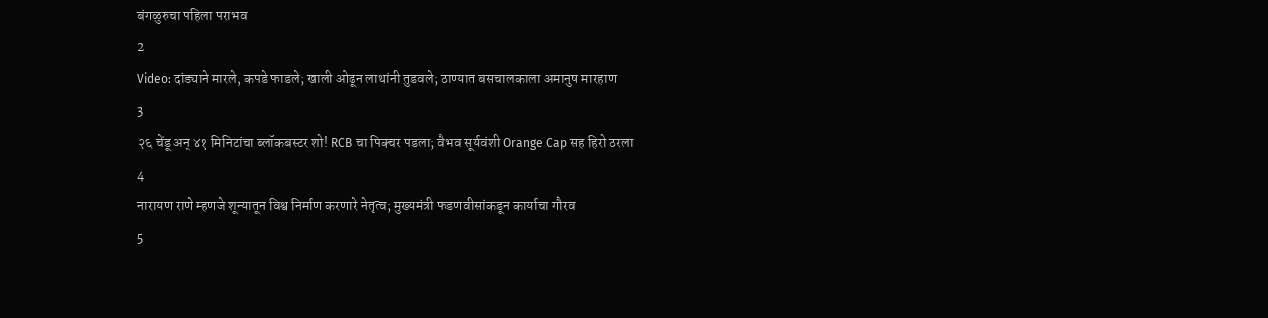बंगळुरुचा पहिला पराभव
2
Video: दांड्याने मारले, कपडे फाडले; खाली ओढून लाथांनी तुडवले; ठाण्यात बसचालकाला अमानुष मारहाण
3
२६ चेंडू अन् ४१ मिनिटांचा ब्लॉकबस्टर शो! RCB चा पिक्चर पडला; वैभव सूर्यवंशी Orange Cap सह हिरो ठरला
4
नारायण राणे म्हणजे शून्यातून विश्व निर्माण करणारे नेतृत्व; मुख्यमंत्री फडणवीसांकडून कार्याचा गौरव
5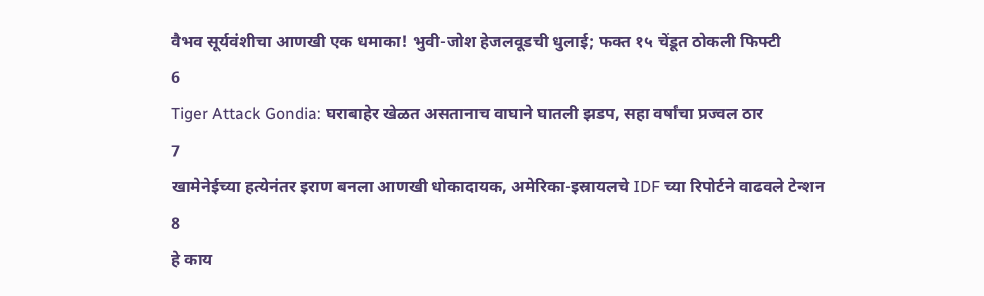वैभव सूर्यवंशीचा आणखी एक धमाका! भुवी-जोश हेजलवूडची धुलाई; फक्त १५ चेंडूत ठोकली फिफ्टी
6
Tiger Attack Gondia: घराबाहेर खेळत असतानाच वाघाने घातली झडप, सहा वर्षांचा प्रज्वल ठार
7
खामेनेईच्या हत्येनंतर इराण बनला आणखी धोकादायक, अमेरिका-इस्रायलचे IDF च्या रिपोर्टने वाढवले टेन्शन
8
हे काय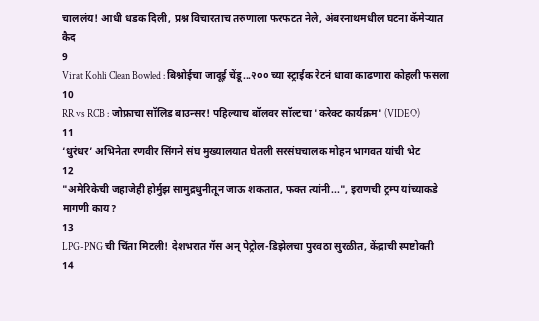चाललंय! आधी धडक दिली, प्रश्न विचारताच तरुणाला फरफटत नेले, अंबरनाथमधील घटना कॅमेऱ्यात कैद
9
Virat Kohli Clean Bowled : बिश्नोईचा जादूई चेंडू...२०० च्या स्ट्राईक रेटनं धावा काढणारा कोहली फसला
10
RR vs RCB : जोफ्राचा सॉलिड बाउन्सर! पहिल्याच बॉलवर सॉल्टचा 'करेक्ट कार्यक्रम' (VIDEO)
11
‘धुरंधर’ अभिनेता रणवीर सिंगने संघ मुख्यालयात घेतली सरसंघचालक मोहन भागवत यांची भेट
12
"अमेरिकेची जहाजेही होर्मुझ सामुद्रधुनीतून जाऊ शकतात, फक्त त्यांनी...", इराणची ट्रम्प यांच्याकडे मागणी काय?
13
LPG-PNG ची चिंता मिटली! देशभरात गॅस अन् पेट्रोल-डिझेलचा पुरवठा सुरळीत, केंद्राची स्पष्टोक्ती
14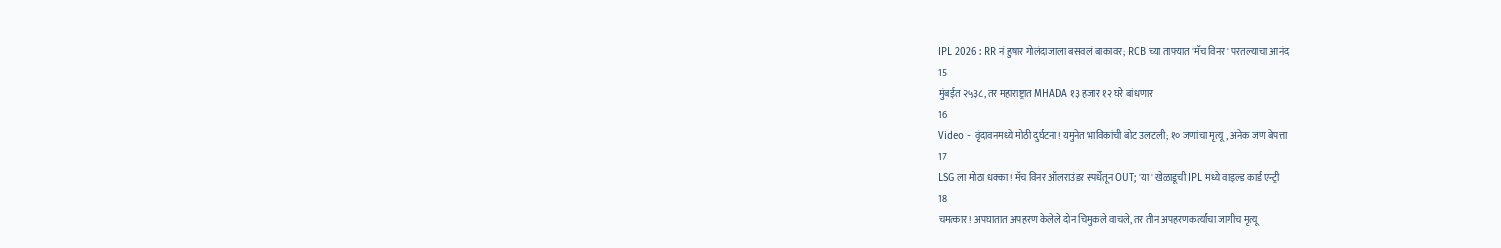IPL 2026 : RR नं हुषार गोलंदाजाला बसवलं बाकावर; RCB च्या ताफ्यात 'मॅच विनर' परतल्याचा आनंद
15
मुंबईत २५३८, तर महाराष्ट्रात MHADA १३ हजार १२ घरे बांधणार
16
Video - वृंदावनमध्ये मोठी दुर्घटना! यमुनेत भाविकांची बोट उलटली; १० जणांचा मृत्यू, अनेक जण बेपत्ता
17
LSG ला मोठा धक्का! मॅच विनर ऑलराउंडर स्पर्धेतून OUT; 'या' खेळाडूची IPL मध्ये वाइल्ड कार्ड एन्ट्री
18
चमत्कार! अपघातात अपहरण केलेले दोन चिमुकले वाचले, तर तीन अपहरणकर्त्यांचा जागीच मृत्यू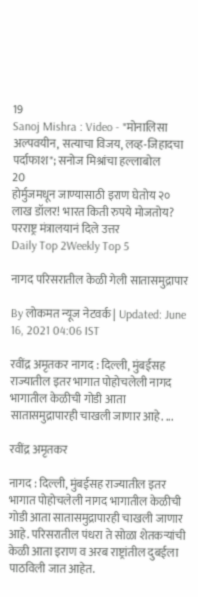19
Sanoj Mishra : Video - "मोनालिसा अल्पवयीन, सत्याचा विजय, लव्ह-जिहादचा पर्दाफाश"; सनोज मिश्रांचा हल्लाबोल
20
होर्मुजमधून जाण्यासाठी इराण घेतोय २० लाख डॉलर! भारत किती रुपये मोजतोय? परराष्ट्र मंत्रालयानं दिले उत्तर
Daily Top 2Weekly Top 5

नागद परिसरातील केळी गेली सातासमुद्रापार

By लोकमत न्यूज नेटवर्क | Updated: June 16, 2021 04:06 IST

रवींद्र अमृतकर नागद : दिल्ली, मुंबईसह राज्यातील इतर भागात पोहोचलेली नागद भागातील केळीची गोडी आता सातासमुद्रापारही चाखली जाणार आहे. ...

रवींद्र अमृतकर

नागद : दिल्ली, मुंबईसह राज्यातील इतर भागात पोहोचलेली नागद भागातील केळीची गोडी आता सातासमुद्रापारही चाखली जाणार आहे. परिसरातील पंधरा ते सोळा शेतकऱ्यांची केळी आता इराण व अरब राष्ट्रांतील दुबईला पाठविली जात आहेत.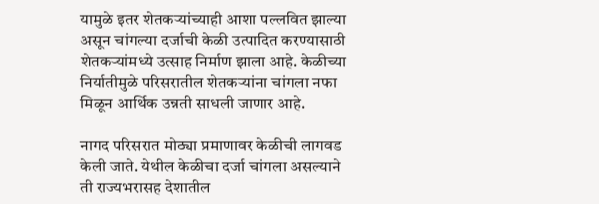यामुळे इतर शेतकऱ्यांच्याही आशा पल्लवित झाल्या असून चांगल्या दर्जाची केळी उत्पादित करण्यासाठी शेतकऱ्यांमध्ये उत्साह निर्माण झाला आहे. केळीच्या निर्यातीमुळे परिसरातील शेतकऱ्यांना चांगला नफा मिळून आर्थिक उन्नती साधली जाणार आहे.

नागद परिसरात मोठ्या प्रमाणावर केळीची लागवड केली जाते. येथील केळीचा दर्जा चांगला असल्याने ती राज्यभरासह देशातील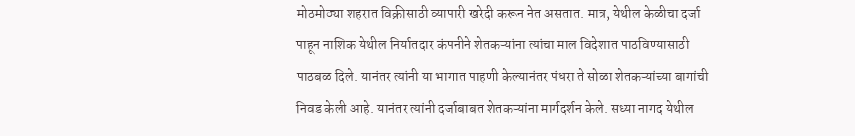मोठमोठ्या शहरात विक्रीसाठी व्यापारी खरेदी करून नेत असतात. मात्र, येथील केळीचा दर्जा पाहून नाशिक येथील निर्यातदार कंपनीने शेतकऱ्यांना त्यांचा माल विदेशात पाठविण्यासाठी पाठबळ दिले. यानंतर त्यांनी या भागात पाहणी केल्यानंतर पंधरा ते सोळा शेतकऱ्यांच्या बागांची निवड केली आहे. यानंतर त्यांनी दर्जाबाबत शेतकऱ्यांना मार्गदर्शन केले. सध्या नागद येथील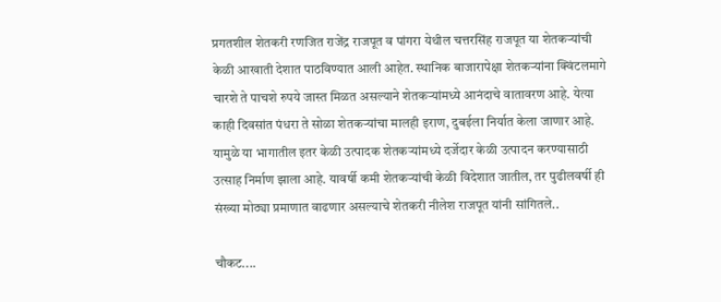प्रगतशील शेतकरी रणजित राजेंद्र राजपूत व पांगरा येथील चत्तरसिंह राजपूत या शेतकऱ्यांची केळी आखाती देशात पाठविण्यात आली आहेत. स्थानिक बाजारापेक्षा शेतकऱ्यांना क्विंटलमागे चारशे ते पाचशे रुपये जास्त मिळत असल्याने शेतकऱ्यांमध्ये आनंदाचे वातावरण आहे. येत्या काही दिवसांत पंधरा ते सोळा शेतकऱ्यांचा मालही इराण, दुबईला निर्यात केला जाणार आहे. यामुळे या भागातील इतर केळी उत्पादक शेतकऱ्यांमध्ये दर्जेदार केळी उत्पादन करण्यासाठी उत्साह निर्माण झाला आहे. यावर्षी कमी शेतकऱ्यांची केळी विदेशात जातील, तर पुढीलवर्षी ही संख्या मोठ्या प्रमाणात वाढणार असल्याचे शेतकरी नीलेश राजपूत यांनी सांगितले..

चौकट....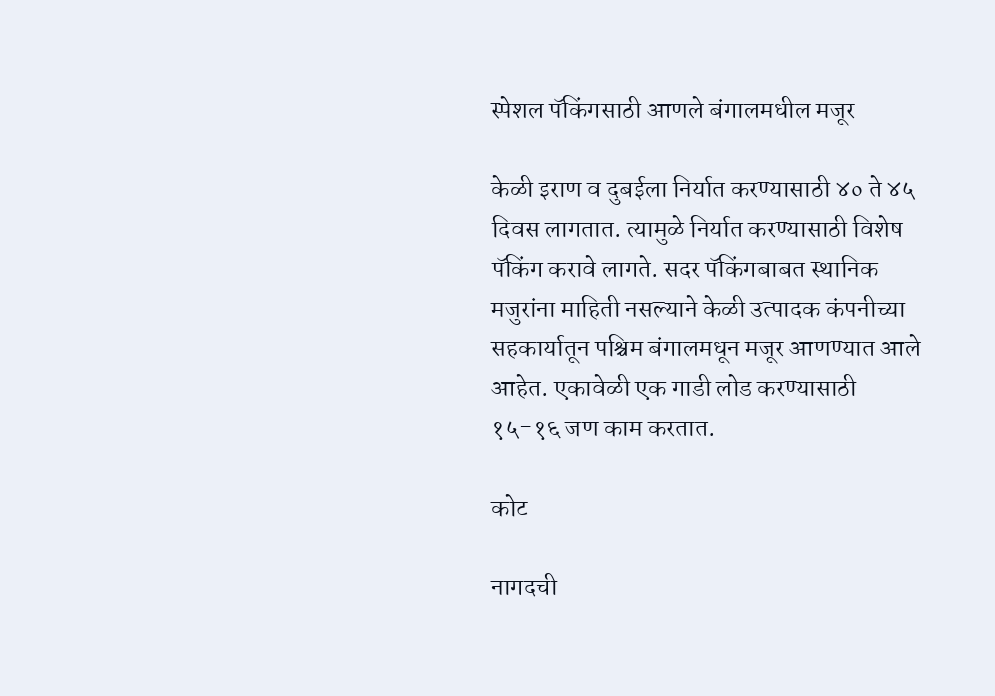स्पेशल पॅकिंगसाठी आणले बंगालमधील मजूर

केळी इराण व दुबईला निर्यात करण्यासाठी ४० ते ४५ दिवस लागतात. त्यामुळे निर्यात करण्यासाठी विशेष पॅकिंग करावे लागते. सदर पॅकिंगबाबत स्थानिक मजुरांना माहिती नसल्याने केळी उत्पादक कंपनीच्या सहकार्यातून पश्चिम बंगालमधून मजूर आणण्यात आले आहेत. एकावेळी एक गाडी लोड करण्यासाठी १५-१६ जण काम करतात.

कोट

नागदची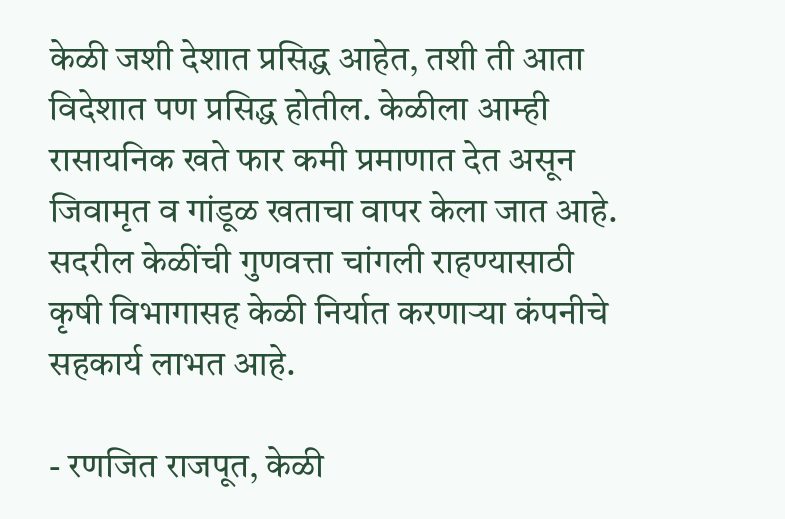केळी जशी देशात प्रसिद्ध आहेत, तशी ती आता विदेशात पण प्रसिद्ध होतील. केळीला आम्ही रासायनिक खते फार कमी प्रमाणात देत असून जिवामृत व गांडूळ खताचा वापर केला जात आहे. सदरील केळींची गुणवत्ता चांगली राहण्यासाठी कृषी विभागासह केळी निर्यात करणाऱ्या कंपनीचे सहकार्य लाभत आहे.

- रणजित राजपूत, केळी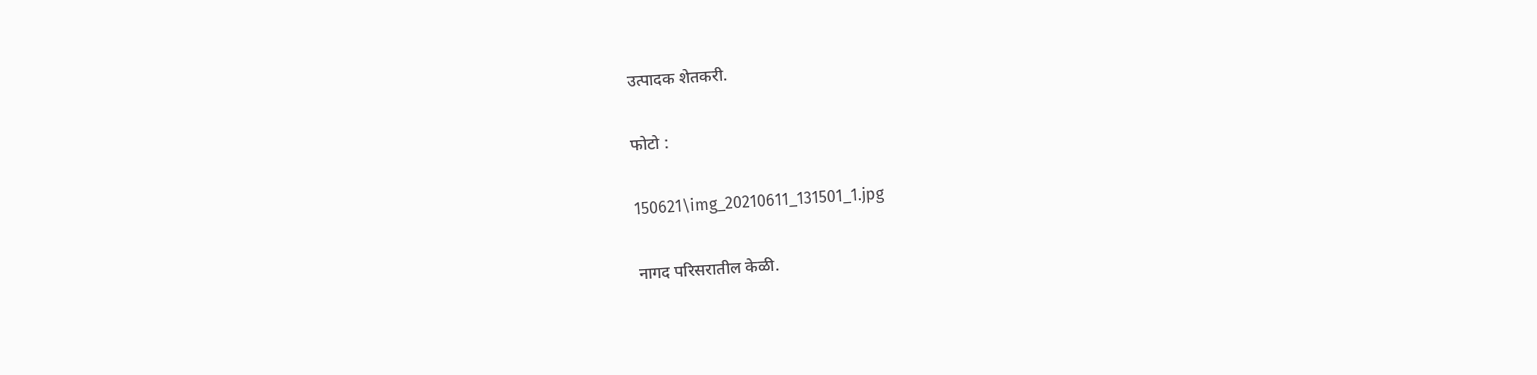उत्पादक शेतकरी.

फोटो :

150621\img_20210611_131501_1.jpg

नागद परिसरातील केळी.